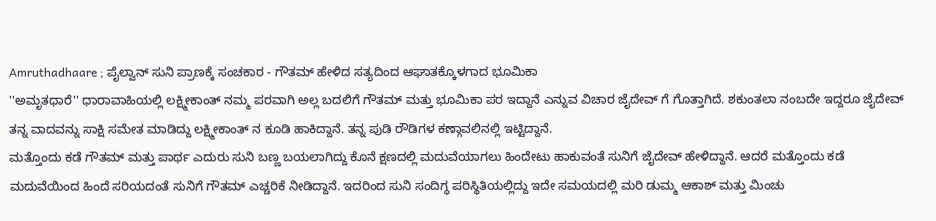Amruthadhaare ; ಪೈಲ್ವಾನ್ ಸುನಿ ಪ್ರಾಣಕ್ಕೆ ಸಂಚಕಾರ - ಗೌತಮ್ ಹೇಳಿದ ಸತ್ಯದಿಂದ ಆಘಾತಕ್ಕೊಳಗಾದ ಭೂಮಿಕಾ
''ಅಮೃತಧಾರೆ'' ಧಾರಾವಾಹಿಯಲ್ಲಿ ಲಕ್ಷ್ಮೀಕಾಂತ್ ನಮ್ಮ ಪರವಾಗಿ ಅಲ್ಲ ಬದಲಿಗೆ ಗೌತಮ್ ಮತ್ತು ಭೂಮಿಕಾ ಪರ ಇದ್ದಾನೆ ಎನ್ನುವ ವಿಚಾರ ಜೈದೇವ್ ಗೆ ಗೊತ್ತಾಗಿದೆ. ಶಕುಂತಲಾ ನಂಬದೇ ಇದ್ದರೂ ಜೈದೇವ್ ತನ್ನ ವಾದವನ್ನು ಸಾಕ್ಷಿ ಸಮೇತ ಮಾಡಿದ್ದು ಲಕ್ಷ್ಮೀಕಾಂತ್ ನ ಕೂಡಿ ಹಾಕಿದ್ದಾನೆ. ತನ್ನ ಪುಡಿ ರೌಡಿಗಳ ಕಣ್ಗಾವಲಿನಲ್ಲಿ ಇಟ್ಟಿದ್ದಾನೆ.
ಮತ್ತೊಂದು ಕಡೆ ಗೌತಮ್ ಮತ್ತು ಪಾರ್ಥ ಎದುರು ಸುನಿ ಬಣ್ಣ ಬಯಲಾಗಿದ್ದು ಕೊನೆ ಕ್ಷಣದಲ್ಲಿ ಮದುವೆಯಾಗಲು ಹಿಂದೇಟು ಹಾಕುವಂತೆ ಸುನಿಗೆ ಜೈದೇವ್ ಹೇಳಿದ್ದಾನೆ. ಆದರೆ ಮತ್ತೊಂದು ಕಡೆ ಮದುವೆಯಿಂದ ಹಿಂದೆ ಸರಿಯದಂತೆ ಸುನಿಗೆ ಗೌತಮ್ ಎಚ್ಚರಿಕೆ ನೀಡಿದ್ದಾನೆ. ಇದರಿಂದ ಸುನಿ ಸಂದಿಗ್ಧ ಪರಿಸ್ಥಿತಿಯಲ್ಲಿದ್ದು ಇದೇ ಸಮಯದಲ್ಲಿ ಮರಿ ಡುಮ್ಮ ಆಕಾಶ್ ಮತ್ತು ಮಿಂಚು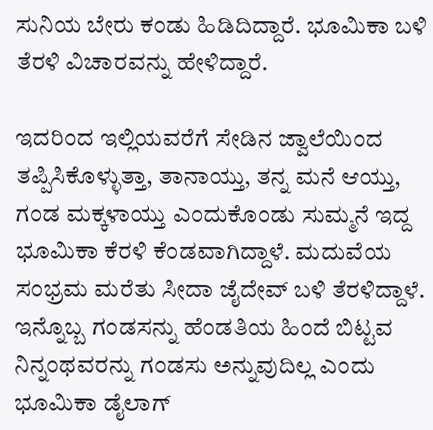ಸುನಿಯ ಬೇರು ಕಂಡು ಹಿಡಿದಿದ್ದಾರೆ. ಭೂಮಿಕಾ ಬಳಿ ತೆರಳಿ ವಿಚಾರವನ್ನು ಹೇಳಿದ್ದಾರೆ.

ಇದರಿಂದ ಇಲ್ಲಿಯವರೆಗೆ ಸೇಡಿನ ಜ್ವಾಲೆಯಿಂದ ತಪ್ಪಿಸಿಕೊಳ್ಳುತ್ತಾ, ತಾನಾಯ್ತು, ತನ್ನ ಮನೆ ಆಯ್ತು, ಗಂಡ ಮಕ್ಕಳಾಯ್ತು ಎಂದುಕೊಂಡು ಸುಮ್ಮನೆ ಇದ್ದ ಭೂಮಿಕಾ ಕೆರಳಿ ಕೆಂಡವಾಗಿದ್ದಾಳೆ. ಮದುವೆಯ ಸಂಭ್ರಮ ಮರೆತು ಸೀದಾ ಜೈದೇವ್ ಬಳಿ ತೆರಳಿದ್ದಾಳೆ.
ಇನ್ನೊಬ್ಬ ಗಂಡಸನ್ನು ಹೆಂಡತಿಯ ಹಿಂದೆ ಬಿಟ್ಟವ ನಿನ್ನಂಥವರನ್ನು ಗಂಡಸು ಅನ್ನುವುದಿಲ್ಲ ಎಂದು ಭೂಮಿಕಾ ಡೈಲಾಗ್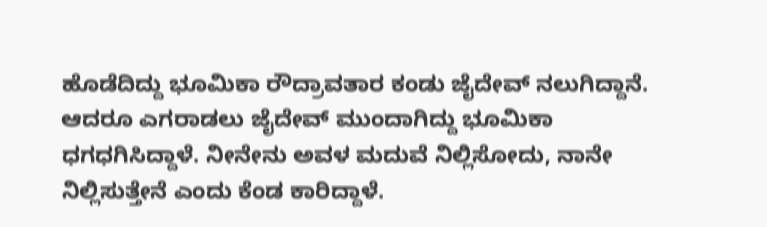ಹೊಡೆದಿದ್ದು ಭೂಮಿಕಾ ರೌದ್ರಾವತಾರ ಕಂಡು ಜೈದೇವ್ ನಲುಗಿದ್ದಾನೆ.
ಆದರೂ ಎಗರಾಡಲು ಜೈದೇವ್ ಮುಂದಾಗಿದ್ದು ಭೂಮಿಕಾ ಧಗಧಗಿಸಿದ್ದಾಳೆ. ನೀನೇನು ಅವಳ ಮದುವೆ ನಿಲ್ಲಿಸೋದು, ನಾನೇ ನಿಲ್ಲಿಸುತ್ತೇನೆ ಎಂದು ಕೆಂಡ ಕಾರಿದ್ದಾಳೆ.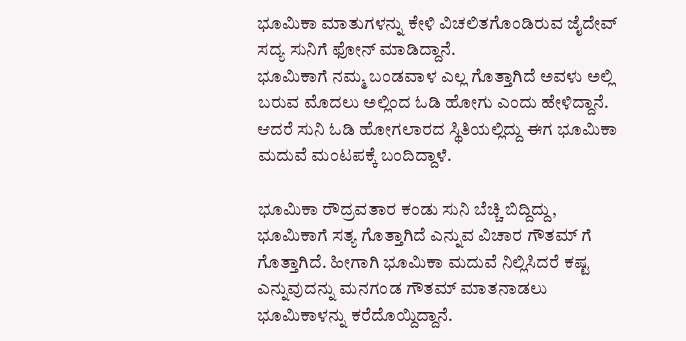ಭೂಮಿಕಾ ಮಾತುಗಳನ್ನು ಕೇಳಿ ವಿಚಲಿತಗೊಂಡಿರುವ ಜೈದೇವ್ ಸದ್ಯ ಸುನಿಗೆ ಫೋನ್ ಮಾಡಿದ್ದಾನೆ.
ಭೂಮಿಕಾಗೆ ನಮ್ಮ ಬಂಡವಾಳ ಎಲ್ಲ ಗೊತ್ತಾಗಿದೆ ಅವಳು ಅಲ್ಲಿ ಬರುವ ಮೊದಲು ಅಲ್ಲಿಂದ ಓಡಿ ಹೋಗು ಎಂದು ಹೇಳಿದ್ದಾನೆ. ಆದರೆ ಸುನಿ ಓಡಿ ಹೋಗಲಾರದ ಸ್ಥಿತಿಯಲ್ಲಿದ್ದು ಈಗ ಭೂಮಿಕಾ ಮದುವೆ ಮಂಟಪಕ್ಕೆ ಬಂದಿದ್ದಾಳೆ.

ಭೂಮಿಕಾ ರೌದ್ರವತಾರ ಕಂಡು ಸುನಿ ಬೆಚ್ಚಿ ಬಿದ್ದಿದ್ದು, ಭೂಮಿಕಾಗೆ ಸತ್ಯ ಗೊತ್ತಾಗಿದೆ ಎನ್ನುವ ವಿಚಾರ ಗೌತಮ್ ಗೆ ಗೊತ್ತಾಗಿದೆ. ಹೀಗಾಗಿ ಭೂಮಿಕಾ ಮದುವೆ ನಿಲ್ಲಿಸಿದರೆ ಕಷ್ಟ ಎನ್ನುವುದನ್ನು ಮನಗಂಡ ಗೌತಮ್ ಮಾತನಾಡಲು ಭೂಮಿಕಾಳನ್ನು ಕರೆದೊಯ್ದಿದ್ದಾನೆ.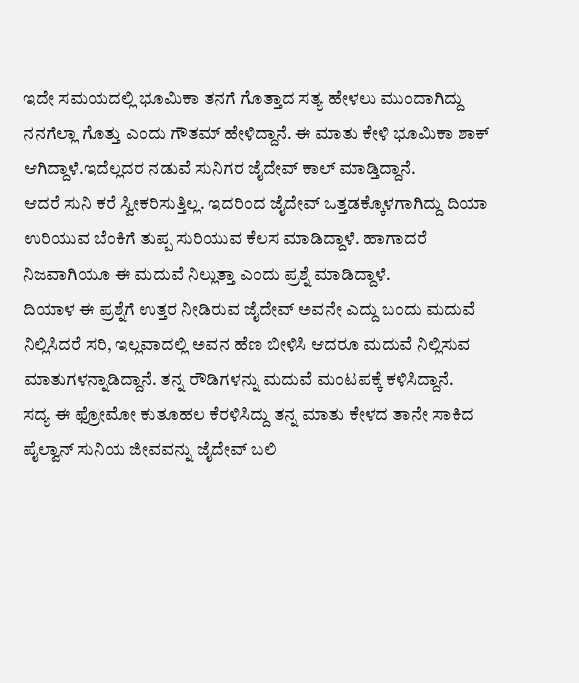ಇದೇ ಸಮಯದಲ್ಲಿ ಭೂಮಿಕಾ ತನಗೆ ಗೊತ್ತಾದ ಸತ್ಯ ಹೇಳಲು ಮುಂದಾಗಿದ್ದು ನನಗೆಲ್ಲಾ ಗೊತ್ತು ಎಂದು ಗೌತಮ್ ಹೇಳಿದ್ದಾನೆ. ಈ ಮಾತು ಕೇಳಿ ಭೂಮಿಕಾ ಶಾಕ್ ಆಗಿದ್ದಾಳೆ.ಇದೆಲ್ಲದರ ನಡುವೆ ಸುನಿಗರ ಜೈದೇವ್ ಕಾಲ್ ಮಾಡ್ತಿದ್ದಾನೆ.
ಆದರೆ ಸುನಿ ಕರೆ ಸ್ವೀಕರಿಸುತ್ತಿಲ್ಲ. ಇದರಿಂದ ಜೈದೇವ್ ಒತ್ತಡಕ್ಕೊಳಗಾಗಿದ್ದು ದಿಯಾ ಉರಿಯುವ ಬೆಂಕಿಗೆ ತುಪ್ಪ ಸುರಿಯುವ ಕೆಲಸ ಮಾಡಿದ್ದಾಳೆ. ಹಾಗಾದರೆ ನಿಜವಾಗಿಯೂ ಈ ಮದುವೆ ನಿಲ್ಲುತ್ತಾ ಎಂದು ಪ್ರಶ್ನೆ ಮಾಡಿದ್ದಾಳೆ.
ದಿಯಾಳ ಈ ಪ್ರಶ್ನೆಗೆ ಉತ್ತರ ನೀಡಿರುವ ಜೈದೇವ್ ಅವನೇ ಎದ್ದು ಬಂದು ಮದುವೆ ನಿಲ್ಲಿಸಿದರೆ ಸರಿ, ಇಲ್ಲವಾದಲ್ಲಿ ಅವನ ಹೆಣ ಬೀಳಿಸಿ ಆದರೂ ಮದುವೆ ನಿಲ್ಲಿಸುವ ಮಾತುಗಳನ್ನಾಡಿದ್ದಾನೆ. ತನ್ನ ರೌಡಿಗಳನ್ನು ಮದುವೆ ಮಂಟಪಕ್ಕೆ ಕಳಿಸಿದ್ದಾನೆ.
ಸದ್ಯ ಈ ಫ್ರೋಮೋ ಕುತೂಹಲ ಕೆರಳಿಸಿದ್ದು ತನ್ನ ಮಾತು ಕೇಳದ ತಾನೇ ಸಾಕಿದ ಪೈಲ್ವಾನ್ ಸುನಿಯ ಜೀವವನ್ನು ಜೈದೇವ್ ಬಲಿ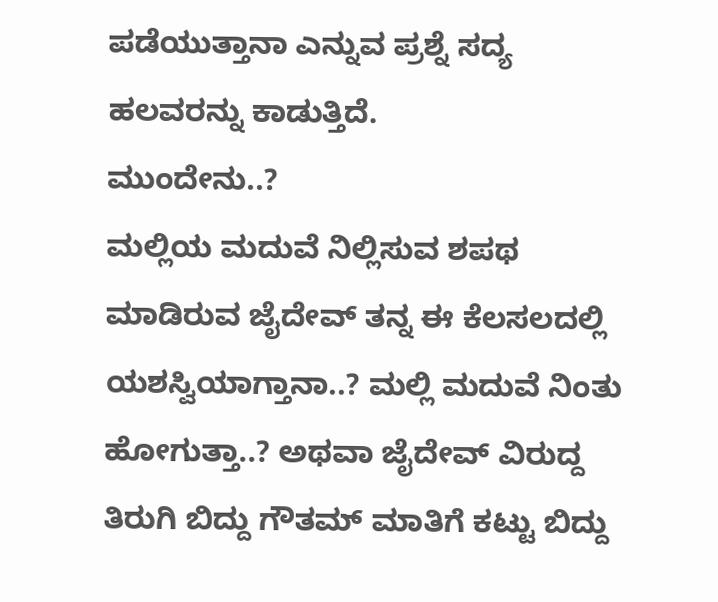ಪಡೆಯುತ್ತಾನಾ ಎನ್ನುವ ಪ್ರಶ್ನೆ ಸದ್ಯ ಹಲವರನ್ನು ಕಾಡುತ್ತಿದೆ.
ಮುಂದೇನು..?
ಮಲ್ಲಿಯ ಮದುವೆ ನಿಲ್ಲಿಸುವ ಶಪಥ ಮಾಡಿರುವ ಜೈದೇವ್ ತನ್ನ ಈ ಕೆಲಸಲದಲ್ಲಿ ಯಶಸ್ವಿಯಾಗ್ತಾನಾ..? ಮಲ್ಲಿ ಮದುವೆ ನಿಂತು ಹೋಗುತ್ತಾ..? ಅಥವಾ ಜೈದೇವ್ ವಿರುದ್ದ ತಿರುಗಿ ಬಿದ್ದು ಗೌತಮ್ ಮಾತಿಗೆ ಕಟ್ಟು ಬಿದ್ದು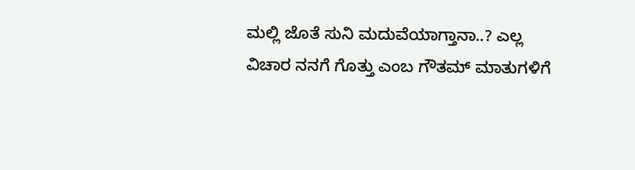ಮಲ್ಲಿ ಜೊತೆ ಸುನಿ ಮದುವೆಯಾಗ್ತಾನಾ..? ಎಲ್ಲ ವಿಚಾರ ನನಗೆ ಗೊತ್ತು ಎಂಬ ಗೌತಮ್ ಮಾತುಗಳಿಗೆ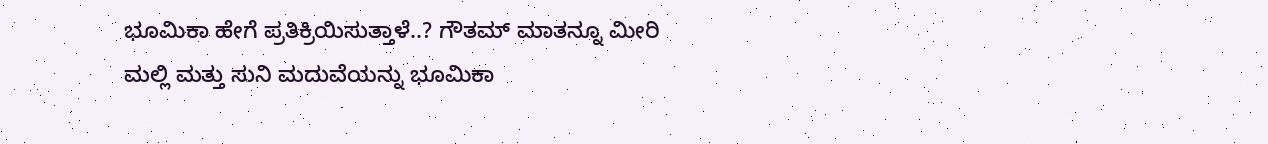ಭೂಮಿಕಾ ಹೇಗೆ ಪ್ರತಿಕ್ರಿಯಿಸುತ್ತಾಳೆ..? ಗೌತಮ್ ಮಾತನ್ನೂ ಮೀರಿ ಮಲ್ಲಿ ಮತ್ತು ಸುನಿ ಮದುವೆಯನ್ನು ಭೂಮಿಕಾ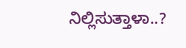ನಿಲ್ಲಿಸುತ್ತಾಳಾ..?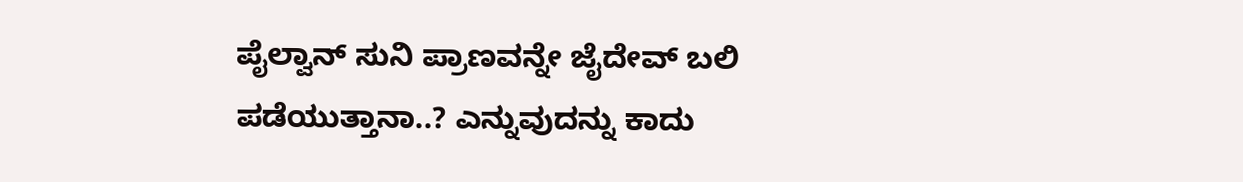ಪೈಲ್ವಾನ್ ಸುನಿ ಪ್ರಾಣವನ್ನೇ ಜೈದೇವ್ ಬಲಿ ಪಡೆಯುತ್ತಾನಾ..? ಎನ್ನುವುದನ್ನು ಕಾದು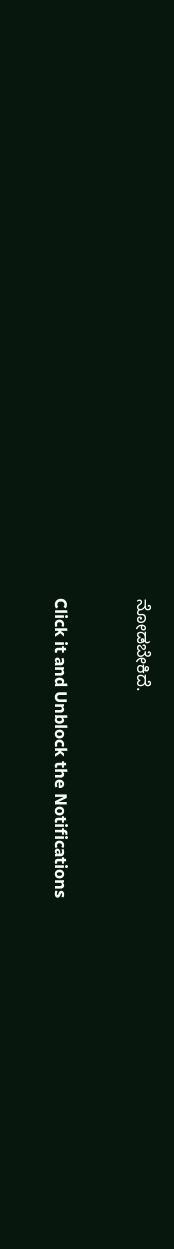ನೋಡಬೇಕಿದೆ.


Click it and Unblock the Notifications